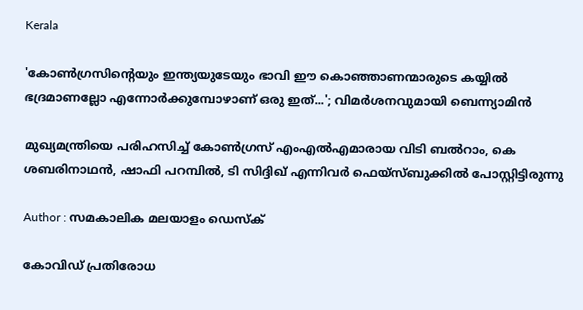Kerala

'കോണ്‍ഗ്രസിന്റെയും ഇന്ത്യയുടേയും ഭാവി ഈ കൊഞ്ഞാണന്മാരുടെ കയ്യില്‍ ഭദ്രമാണല്ലോ എന്നോര്‍ക്കുമ്പോഴാണ് ഒരു ഇത്...'; വിമര്‍ശനവുമായി ബെന്ന്യാമിന്‍

മുഖ്യമന്ത്രിയെ പരിഹസിച്ച് കോണ്‍ഗ്രസ് എംഎല്‍എമാരായ വിടി ബല്‍റാം, കെ ശബരിനാഥന്‍, ഷാഫി പറമ്പില്‍, ടി സിദ്ദിഖ് എന്നിവര്‍ ഫെയ്‌സ്ബുക്കില്‍ പോസ്റ്റിട്ടിരുന്നു

Author : സമകാലിക മലയാളം ഡെസ്ക്

കോവിഡ് പ്രതിരോധ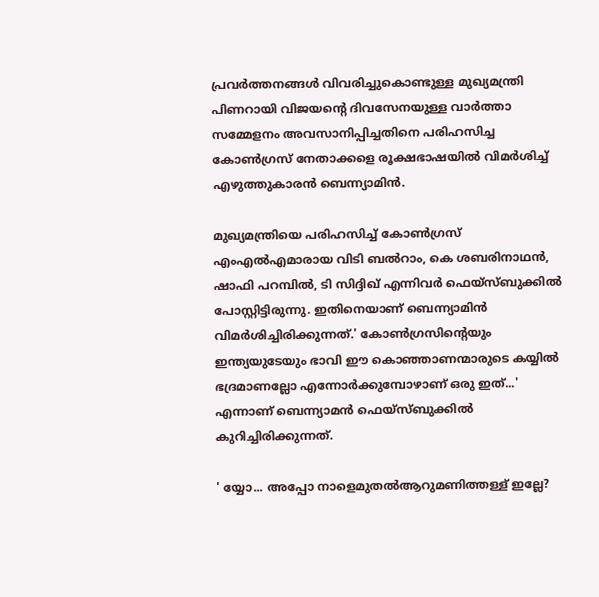പ്രവര്‍ത്തനങ്ങള്‍ വിവരിച്ചുകൊണ്ടുള്ള മുഖ്യമന്ത്രി പിണറായി വിജയന്റെ ദിവസേനയുള്ള വാര്‍ത്താ സമ്മേളനം അവസാനിപ്പിച്ചതിനെ പരിഹസിച്ച കോണ്‍ഗ്രസ് നേതാക്കളെ രൂക്ഷഭാഷയില്‍ വിമര്‍ശിച്ച് എഴുത്തുകാരന്‍ ബെന്ന്യാമിന്‍.

മുഖ്യമന്ത്രിയെ പരിഹസിച്ച് കോണ്‍ഗ്രസ് എംഎല്‍എമാരായ വിടി ബല്‍റാം, കെ ശബരിനാഥന്‍, ഷാഫി പറമ്പില്‍, ടി സിദ്ദിഖ് എന്നിവര്‍ ഫെയ്‌സ്ബുക്കില്‍ പോസ്റ്റിട്ടിരുന്നു. ഇതിനെയാണ് ബെന്ന്യാമിന്‍ വിമര്‍ശിച്ചിരിക്കുന്നത്.' കോണ്‍ഗ്രസിന്റെയും ഇന്ത്യയുടേയും ഭാവി ഈ കൊഞ്ഞാണന്മാരുടെ കയ്യില്‍ ഭദ്രമാണല്ലോ എന്നോര്‍ക്കുമ്പോഴാണ് ഒരു ഇത്...' എന്നാണ് ബെന്ന്യാമന്‍ ഫെയ്‌സ്ബുക്കില്‍ കുറിച്ചിരിക്കുന്നത്.

' യ്യോ... അപ്പോ നാളെമുതല്‍ആറുമണിത്തള്ള് ഇല്ലേ?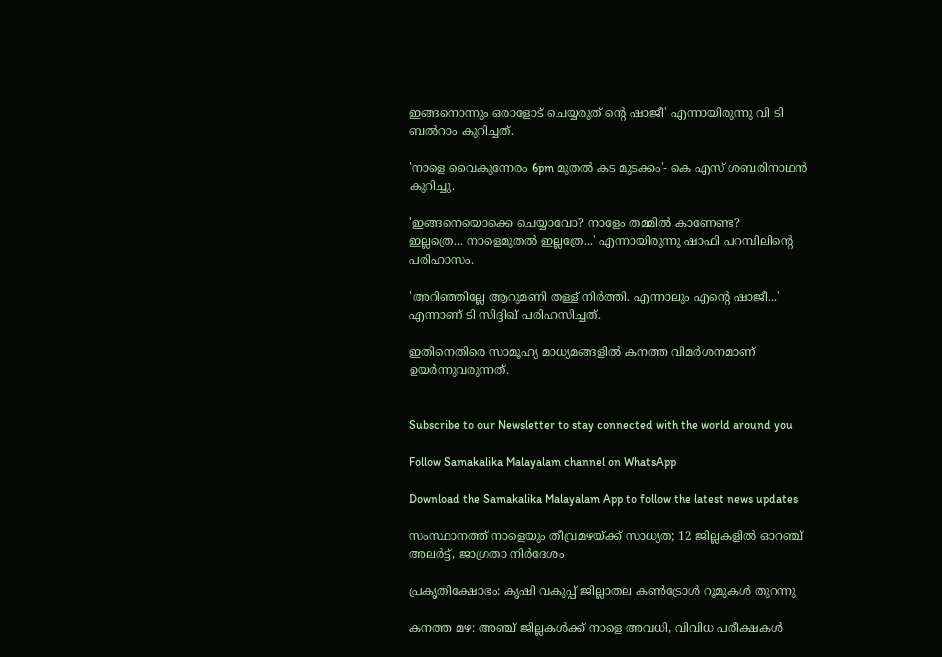ഇങ്ങനൊന്നും ഒരാളോട് ചെയ്യരുത് ന്റെ ഷാജീ' എന്നായിരുന്നു വി ടി ബല്‍റാം കുറിച്ചത്.

'നാളെ വൈകുന്നേരം 6pm മുതല്‍ കട മുടക്കം'- കെ എസ് ശബരിനാഥന്‍ കുറിച്ചു.

'ഇങ്ങനെയൊക്കെ ചെയ്യാവോ? നാളേം തമ്മില്‍ കാണേണ്ട?
ഇല്ലത്രെ... നാളെമുതല്‍ ഇല്ലത്രേ...' എന്നായിരുന്നു ഷാഫി പറമ്പിലിന്റെ പരിഹാസം.

'അറിഞ്ഞില്ലേ ആറുമണി തള്ള് നിര്‍ത്തി. എന്നാലും എന്റെ ഷാജീ...' എന്നാണ് ടി സിദ്ദിഖ് പരിഹസിച്ചത്.

ഇതിനെതിരെ സാമൂഹ്യ മാധ്യമങ്ങളില്‍ കനത്ത വിമര്‍ശനമാണ് ഉയര്‍ന്നുവരുന്നത്.


Subscribe to our Newsletter to stay connected with the world around you

Follow Samakalika Malayalam channel on WhatsApp

Download the Samakalika Malayalam App to follow the latest news updates

സംസ്ഥാനത്ത് നാളെയും തീവ്രമഴയ്ക്ക് സാധ്യത; 12 ജില്ലകളില്‍ ഓറഞ്ച് അലര്‍ട്ട്, ജാഗ്രതാ നിര്‍ദേശം

പ്രകൃതിക്ഷോഭം: കൃഷി വകുപ്പ് ജില്ലാതല കൺട്രോൾ റൂമുകൾ തുറന്നു

കനത്ത മഴ: അഞ്ച് ജില്ലകൾക്ക് നാളെ അവധി, വിവിധ പരീക്ഷകൾ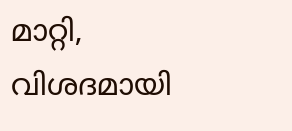മാറ്റി, വിശദമായി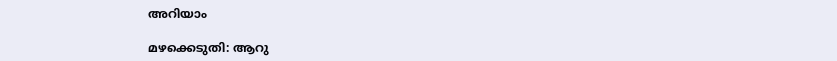അറിയാം

മഴക്കെടുതി: ആറു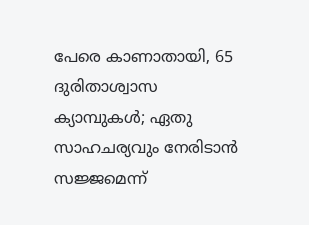പേരെ കാണാതായി, 65 ദുരിതാശ്വാസ ക്യാമ്പുകള്‍; ഏതു സാഹചര്യവും നേരിടാൻ സജ്ജമെന്ന്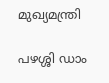മുഖ്യമന്ത്രി

പഴശ്ശി ഡാം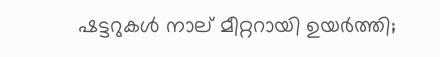ഷട്ടറുകള്‍ നാല് മീറ്ററായി ഉയര്‍ത്തി;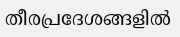തീരപ്രദേശങ്ങളില്‍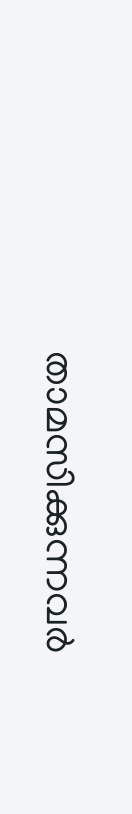താമസിക്കുന്നവര്‍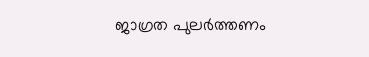ജാഗ്രത പുലർത്തണം